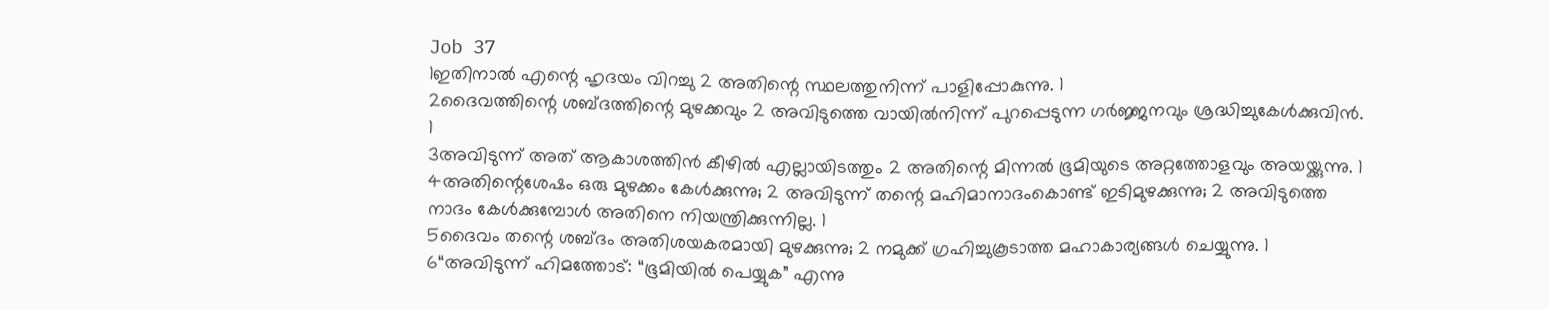Job 37
1ഇതിനാൽ എന്റെ ഹൃദയം വിറച്ചു 2 അതിന്റെ സ്ഥലത്തുനിന്ന് പാളിപ്പോകുന്നു. 1
2ദൈവത്തിന്റെ ശബ്ദത്തിന്റെ മുഴക്കവും 2 അവിടുത്തെ വായിൽനിന്ന് പുറപ്പെടുന്ന ഗർജ്ജനവും ശ്രദ്ധിച്ചുകേൾക്കുവിൻ. 1
3അവിടുന്ന് അത് ആകാശത്തിൻ കീഴിൽ എല്ലായിടത്തും 2 അതിന്റെ മിന്നൽ ഭൂമിയുടെ അറ്റത്തോളവും അയയ്ക്കുന്നു. 1
4അതിന്റെശേഷം ഒരു മുഴക്കം കേൾക്കുന്നു; 2 അവിടുന്ന് തന്റെ മഹിമാനാദംകൊണ്ട് ഇടിമുഴക്കുന്നു; 2 അവിടുത്തെ നാദം കേൾക്കുമ്പോൾ അതിനെ നിയന്ത്രിക്കുന്നില്ല. 1
5ദൈവം തന്റെ ശബ്ദം അതിശയകരമായി മുഴക്കുന്നു; 2 നമുക്ക് ഗ്രഹിച്ചുകൂടാത്ത മഹാകാര്യങ്ങൾ ചെയ്യുന്നു. 1
6“അവിടുന്ന് ഹിമത്തോട്: “ഭൂമിയിൽ പെയ്യുക” എന്നു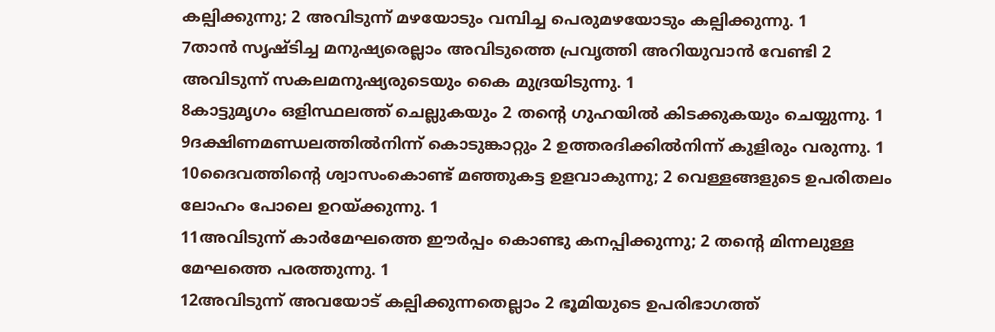കല്പിക്കുന്നു; 2 അവിടുന്ന് മഴയോടും വമ്പിച്ച പെരുമഴയോടും കല്പിക്കുന്നു. 1
7താൻ സൃഷ്ടിച്ച മനുഷ്യരെല്ലാം അവിടുത്തെ പ്രവൃത്തി അറിയുവാൻ വേണ്ടി 2 അവിടുന്ന് സകലമനുഷ്യരുടെയും കൈ മുദ്രയിടുന്നു. 1
8കാട്ടുമൃഗം ഒളിസ്ഥലത്ത് ചെല്ലുകയും 2 തന്റെ ഗുഹയിൽ കിടക്കുകയും ചെയ്യുന്നു. 1
9ദക്ഷിണമണ്ഡലത്തിൽനിന്ന് കൊടുങ്കാറ്റും 2 ഉത്തരദിക്കിൽനിന്ന് കുളിരും വരുന്നു. 1
10ദൈവത്തിന്റെ ശ്വാസംകൊണ്ട് മഞ്ഞുകട്ട ഉളവാകുന്നു; 2 വെള്ളങ്ങളുടെ ഉപരിതലം ലോഹം പോലെ ഉറയ്ക്കുന്നു. 1
11അവിടുന്ന് കാർമേഘത്തെ ഈർപ്പം കൊണ്ടു കനപ്പിക്കുന്നു; 2 തന്റെ മിന്നലുള്ള മേഘത്തെ പരത്തുന്നു. 1
12അവിടുന്ന് അവയോട് കല്പിക്കുന്നതെല്ലാം 2 ഭൂമിയുടെ ഉപരിഭാഗത്ത്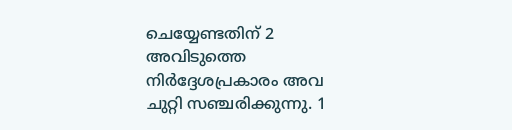ചെയ്യേണ്ടതിന് 2 അവിടുത്തെ നിർദ്ദേശപ്രകാരം അവ ചുറ്റി സഞ്ചരിക്കുന്നു. 1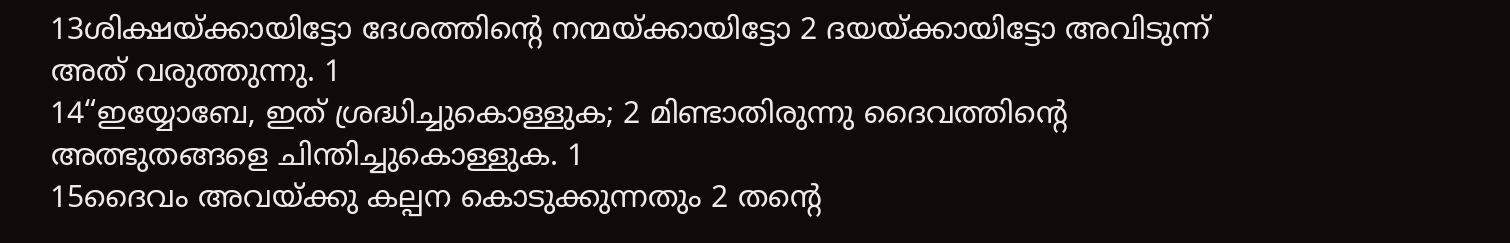13ശിക്ഷയ്ക്കായിട്ടോ ദേശത്തിന്റെ നന്മയ്ക്കായിട്ടോ 2 ദയയ്ക്കായിട്ടോ അവിടുന്ന് അത് വരുത്തുന്നു. 1
14“ഇയ്യോബേ, ഇത് ശ്രദ്ധിച്ചുകൊള്ളുക; 2 മിണ്ടാതിരുന്നു ദൈവത്തിന്റെ അത്ഭുതങ്ങളെ ചിന്തിച്ചുകൊള്ളുക. 1
15ദൈവം അവയ്ക്കു കല്പന കൊടുക്കുന്നതും 2 തന്റെ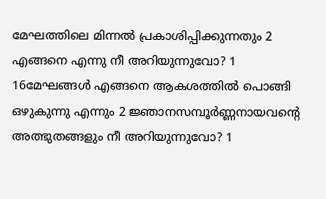മേഘത്തിലെ മിന്നൽ പ്രകാശിപ്പിക്കുന്നതും 2 എങ്ങനെ എന്നു നീ അറിയുന്നുവോ? 1
16മേഘങ്ങൾ എങ്ങനെ ആകശത്തിൽ പൊങ്ങി ഒഴുകുന്നു എന്നും 2 ജ്ഞാനസമ്പൂർണ്ണനായവന്റെ അത്ഭുതങ്ങളും നീ അറിയുന്നുവോ? 1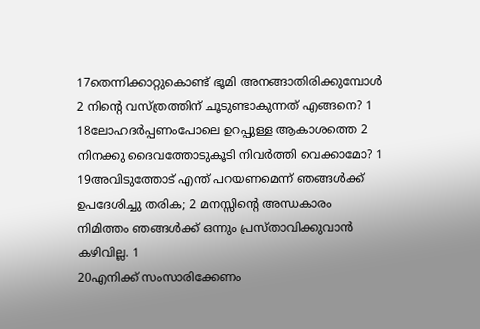17തെന്നിക്കാറ്റുകൊണ്ട് ഭൂമി അനങ്ങാതിരിക്കുമ്പോൾ 2 നിന്റെ വസ്ത്രത്തിന് ചൂടുണ്ടാകുന്നത് എങ്ങനെ? 1
18ലോഹദർപ്പണംപോലെ ഉറപ്പുള്ള ആകാശത്തെ 2 നിനക്കു ദൈവത്തോടുകൂടി നിവർത്തി വെക്കാമോ? 1
19അവിടുത്തോട് എന്ത് പറയണമെന്ന് ഞങ്ങൾക്ക് ഉപദേശിച്ചു തരിക; 2 മനസ്സിന്റെ അന്ധകാരം നിമിത്തം ഞങ്ങൾക്ക് ഒന്നും പ്രസ്താവിക്കുവാൻ കഴിവില്ല. 1
20എനിക്ക് സംസാരിക്കേണം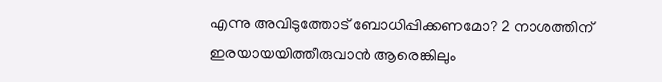എന്നു അവിടുത്തോട് ബോധിപ്പിക്കണമോ? 2 നാശത്തിന് ഇരയായയിത്തീരുവാൻ ആരെങ്കിലും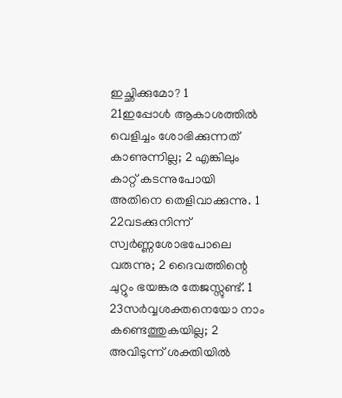ഇച്ഛിക്കുമോ? 1
21ഇപ്പോൾ ആകാശത്തിൽ വെളിച്ചം ശോഭിക്കുന്നത് കാണുന്നില്ല; 2 എങ്കിലും കാറ്റ് കടന്നുപോയി അതിനെ തെളിവാക്കുന്നു. 1
22വടക്കുനിന്ന് സ്വർണ്ണശോഭപോലെ വരുന്നു; 2 ദൈവത്തിന്റെ ചുറ്റും ഭയങ്കര തേജസ്സുണ്ട്. 1
23സർവ്വശക്തനെയോ നാം കണ്ടെത്തുകയില്ല; 2 അവിടുന്ന് ശക്തിയിൽ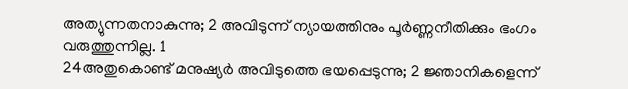അത്യുന്നതനാകുന്നു; 2 അവിടുന്ന് ന്യായത്തിനും പൂർണ്ണനീതിക്കും ഭംഗം വരുത്തുന്നില്ല. 1
24അതുകൊണ്ട് മനുഷ്യർ അവിടുത്തെ ഭയപ്പെടുന്നു; 2 ജ്ഞാനികളെന്ന്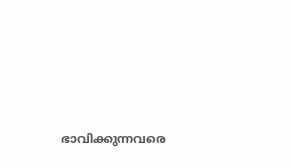ഭാവിക്കുന്നവരെ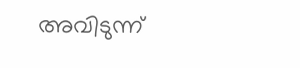അവിടുന്ന്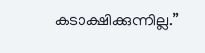കടാക്ഷിക്കുന്നില്ല.”